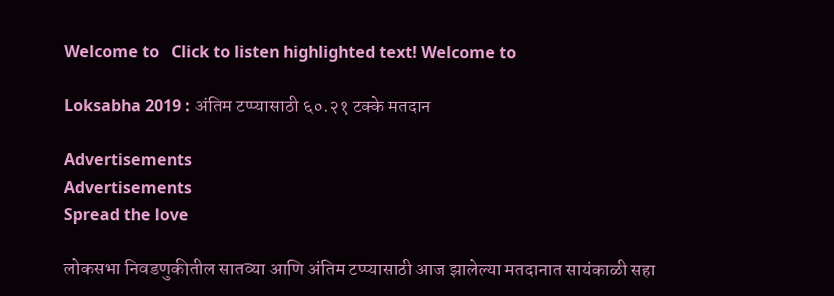Welcome to   Click to listen highlighted text! Welcome to

Loksabha 2019 : अंतिम टप्प्यासाठी ६०.२१ टक्के मतदान

Advertisements
Advertisements
Spread the love

लोकसभा निवडणुकीतील सातव्या आणि अंतिम टप्प्यासाठी आज झालेल्या मतदानात सायंकाळी सहा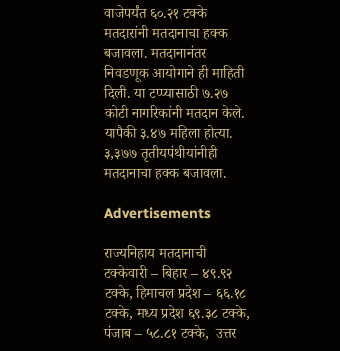वाजेपर्यंत ६०.२१ टक्के मतदारांनी मतदानाचा हक्क बजावला. मतदानानंतर निवडणूक आयोगाने ही माहिती दिली. या टप्प्यासाठी ७.२७ कोटी नागरिकांनी मतदान केले. यापैकी ३.४७ महिला होत्या. ३,३७७ तृतीयपंथीयांनीही मतदानाचा हक्क बजावला.

Advertisements

राज्यनिहाय मतदानाची टक्केवारी – बिहार – ४९.९२ टक्के, हिमाचल प्रदेश – ६६.१८ टक्के, मध्य प्रदेश ६९.३८ टक्के,  पंजाब – ५८.८१ टक्के,  उत्तर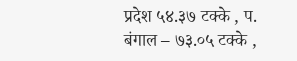प्रदेश ५४.३७ टक्के , प. बंगाल – ७३.०५ टक्के ,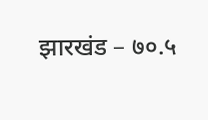झारखंड – ७०.५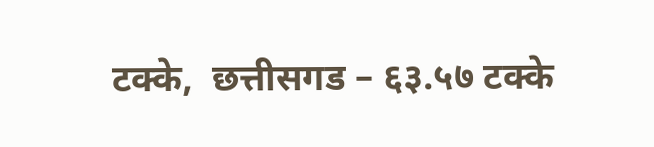टक्के,  छत्तीसगड – ६३.५७ टक्के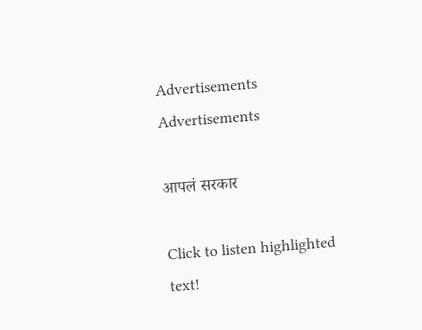Advertisements
Advertisements

आपलं सरकार

Click to listen highlighted text!